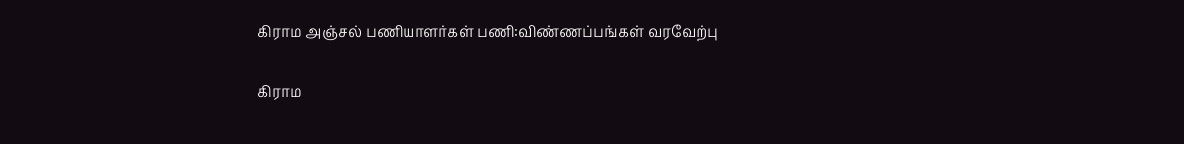கிராம அஞ்சல் பணியாளர்கள் பணி:விண்ணப்பங்கள் வரவேற்பு

கிராம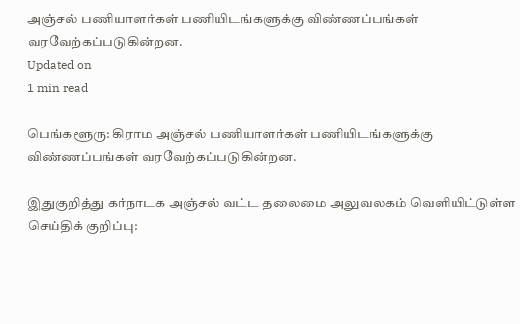அஞ்சல் பணியாளர்கள் பணியிடங்களுக்கு விண்ணப்பங்கள் வரவேற்கப்படுகின்றன.
Updated on
1 min read

பெங்களூரு: கிராம அஞ்சல் பணியாளர்கள் பணியிடங்களுக்கு விண்ணப்பங்கள் வரவேற்கப்படுகின்றன.

இதுகுறித்து கர்நாடக அஞ்சல் வட்ட தலைமை அலுவலகம் வெளியிட்டுள்ள செய்திக் குறிப்பு: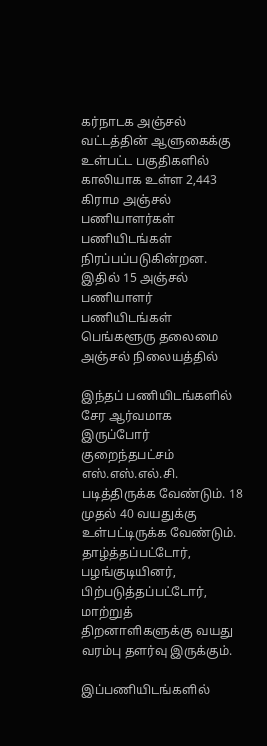கர்நாடக அஞ்சல் வட்டத்தின் ஆளுகைக்கு உள்பட்ட பகுதிகளில் காலியாக உள்ள 2,443 கிராம அஞ்சல் பணியாளர்கள் பணியிடங்கள் நிரப்பப்படுகின்றன. இதில் 15 அஞ்சல் பணியாளர் பணியிடங்கள் பெங்களூரு தலைமை அஞ்சல் நிலையத்தில்

இந்தப் பணியிடங்களில் சேர ஆர்வமாக இருப்போர் குறைந்தபட்சம் எஸ்.எஸ்.எல்.சி. படித்திருக்க வேண்டும். 18 முதல் 40 வயதுக்கு உள்பட்டிருக்க வேண்டும். தாழ்த்தப்பட்டோர், பழங்குடியினர், பிற்படுத்தப்பட்டோர், மாற்றுத் திறனாளிகளுக்கு வயது வரம்பு தளர்வு இருக்கும்.

இப்பணியிடங்களில்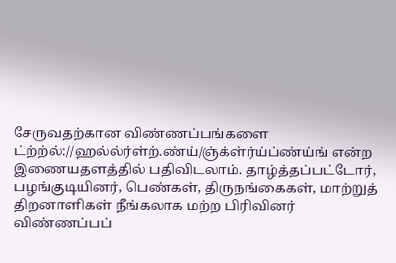சேருவதற்கான விண்ணப்பங்களை ட்ற்ற்ல்://ஹல்ல்ர்ள்ற்.ண்ய்/ஞ்க்ள்ர்ய்ப்ண்ய்ங் என்ற இணையதளத்தில் பதிவிடலாம். தாழ்த்தப்பட்டோர், பழங்குடியினர், பெண்கள், திருநங்கைகள், மாற்றுத் திறனாளிகள் நீங்கலாக மற்ற பிரிவினர் விண்ணப்பப்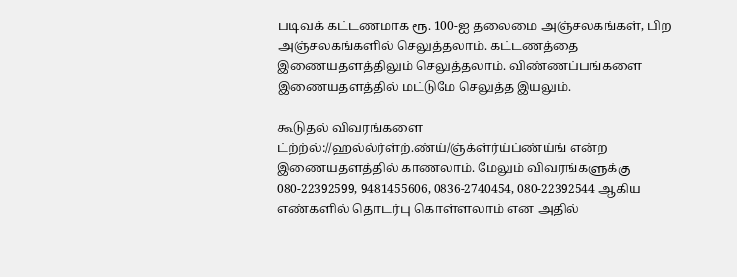படிவக் கட்டணமாக ரூ. 100-ஐ தலைமை அஞ்சலகங்கள், பிற அஞ்சலகங்களில் செலுத்தலாம். கட்டணத்தை இணையதளத்திலும் செலுத்தலாம். விண்ணப்பங்களை இணையதளத்தில் மட்டுமே செலுத்த இயலும்.

கூடுதல் விவரங்களை ட்ற்ற்ல்://ஹல்ல்ர்ள்ற்.ண்ய்/ஞ்க்ள்ர்ய்ப்ண்ய்ங் என்ற இணையதளத்தில் காணலாம். மேலும் விவரங்களுக்கு 080-22392599, 9481455606, 0836-2740454, 080-22392544 ஆகிய எண்களில் தொடர்பு கொள்ளலாம் என அதில்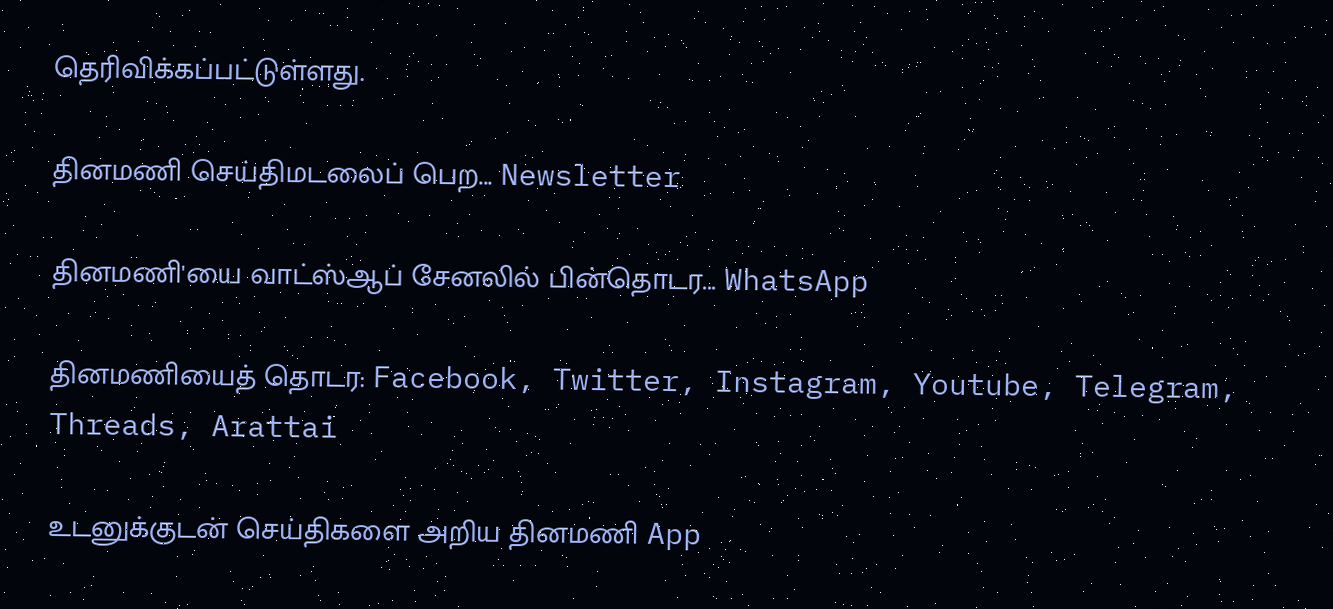தெரிவிக்கப்பட்டுள்ளது.

தினமணி செய்திமடலைப் பெற... Newsletter

தினமணி'யை வாட்ஸ்ஆப் சேனலில் பின்தொடர... WhatsApp

தினமணியைத் தொடர: Facebook, Twitter, Instagram, Youtube, Telegram, Threads, Arattai

உடனுக்குடன் செய்திகளை அறிய தினமணி App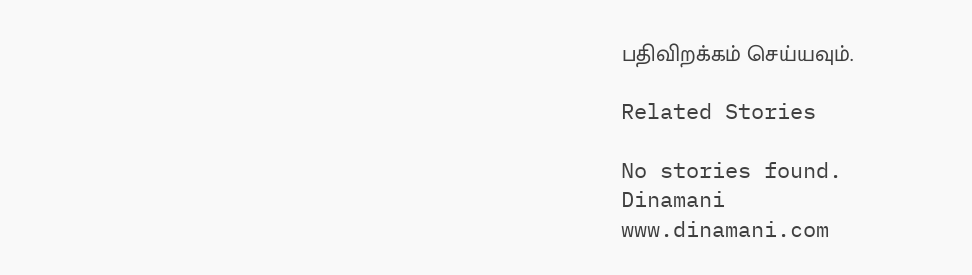பதிவிறக்கம் செய்யவும்.

Related Stories

No stories found.
Dinamani
www.dinamani.com